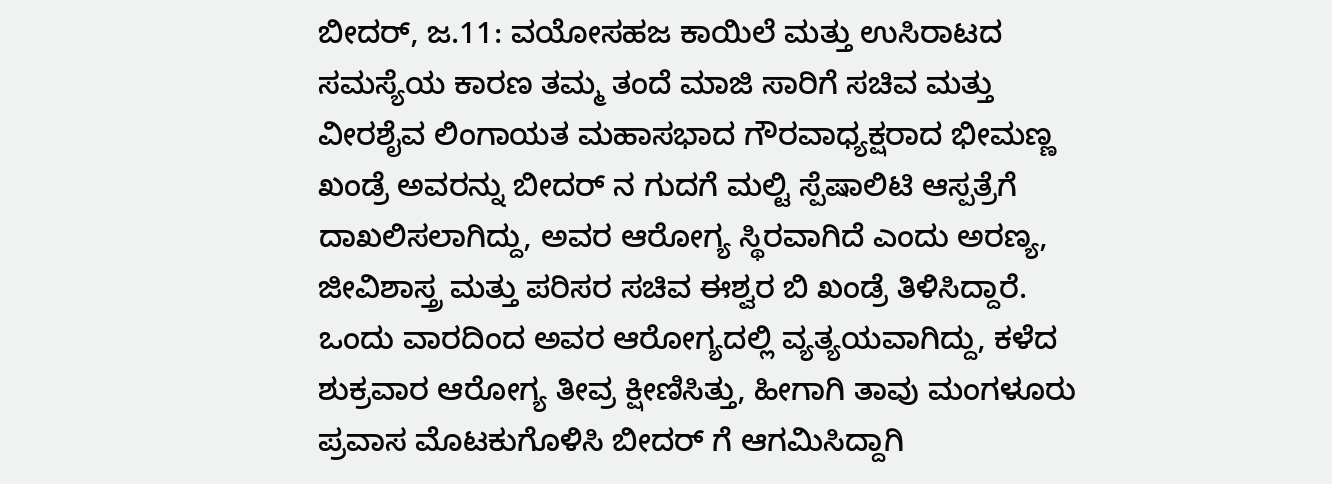ಬೀದರ್, ಜ.11: ವಯೋಸಹಜ ಕಾಯಿಲೆ ಮತ್ತು ಉಸಿರಾಟದ ಸಮಸ್ಯೆಯ ಕಾರಣ ತಮ್ಮ ತಂದೆ ಮಾಜಿ ಸಾರಿಗೆ ಸಚಿವ ಮತ್ತು ವೀರಶೈವ ಲಿಂಗಾಯತ ಮಹಾಸಭಾದ ಗೌರವಾಧ್ಯಕ್ಷರಾದ ಭೀಮಣ್ಣ ಖಂಡ್ರೆ ಅವರನ್ನು ಬೀದರ್ ನ ಗುದಗೆ ಮಲ್ಟಿ ಸ್ಪೆಷಾಲಿಟಿ ಆಸ್ಪತ್ರೆಗೆ ದಾಖಲಿಸಲಾಗಿದ್ದು, ಅವರ ಆರೋಗ್ಯ ಸ್ಥಿರವಾಗಿದೆ ಎಂದು ಅರಣ್ಯ, ಜೀವಿಶಾಸ್ತ್ರ ಮತ್ತು ಪರಿಸರ ಸಚಿವ ಈಶ್ವರ ಬಿ ಖಂಡ್ರೆ ತಿಳಿಸಿದ್ದಾರೆ.
ಒಂದು ವಾರದಿಂದ ಅವರ ಆರೋಗ್ಯದಲ್ಲಿ ವ್ಯತ್ಯಯವಾಗಿದ್ದು, ಕಳೆದ ಶುಕ್ರವಾರ ಆರೋಗ್ಯ ತೀವ್ರ ಕ್ಷೀಣಿಸಿತ್ತು, ಹೀಗಾಗಿ ತಾವು ಮಂಗಳೂರು ಪ್ರವಾಸ ಮೊಟಕುಗೊಳಿಸಿ ಬೀದರ್ ಗೆ ಆಗಮಿಸಿದ್ದಾಗಿ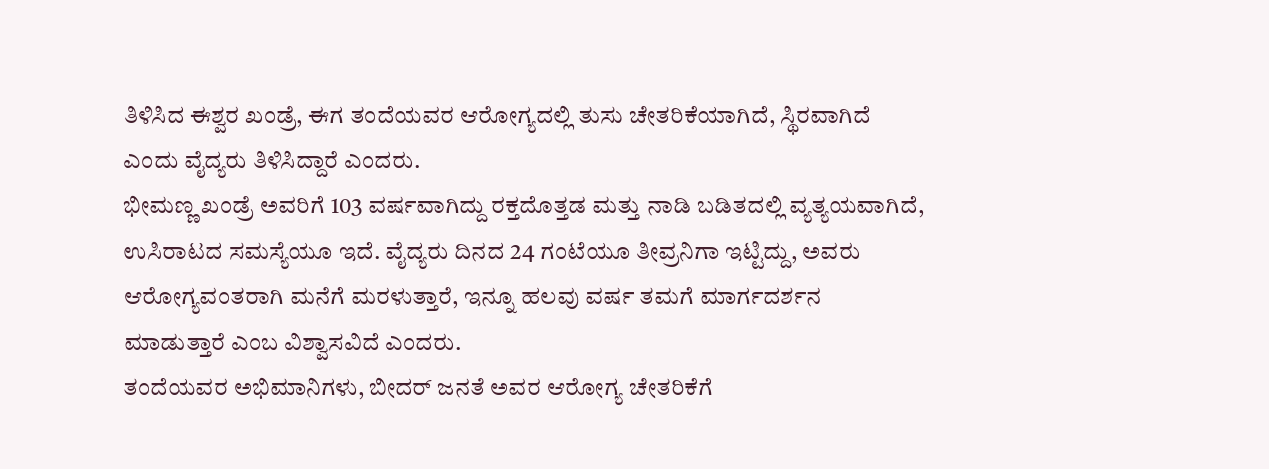ತಿಳಿಸಿದ ಈಶ್ವರ ಖಂಡ್ರೆ, ಈಗ ತಂದೆಯವರ ಆರೋಗ್ಯದಲ್ಲಿ ತುಸು ಚೇತರಿಕೆಯಾಗಿದೆ, ಸ್ಥಿರವಾಗಿದೆ ಎಂದು ವೈದ್ಯರು ತಿಳಿಸಿದ್ದಾರೆ ಎಂದರು.
ಭೀಮಣ್ಣ ಖಂಡ್ರೆ ಅವರಿಗೆ 103 ವರ್ಷವಾಗಿದ್ದು ರಕ್ತದೊತ್ತಡ ಮತ್ತು ನಾಡಿ ಬಡಿತದಲ್ಲಿ ವ್ಯತ್ಯಯವಾಗಿದೆ, ಉಸಿರಾಟದ ಸಮಸ್ಯೆಯೂ ಇದೆ. ವೈದ್ಯರು ದಿನದ 24 ಗಂಟೆಯೂ ತೀವ್ರನಿಗಾ ಇಟ್ಟಿದ್ದು, ಅವರು ಆರೋಗ್ಯವಂತರಾಗಿ ಮನೆಗೆ ಮರಳುತ್ತಾರೆ, ಇನ್ನೂ ಹಲವು ವರ್ಷ ತಮಗೆ ಮಾರ್ಗದರ್ಶನ ಮಾಡುತ್ತಾರೆ ಎಂಬ ವಿಶ್ವಾಸವಿದೆ ಎಂದರು.
ತಂದೆಯವರ ಅಭಿಮಾನಿಗಳು, ಬೀದರ್ ಜನತೆ ಅವರ ಆರೋಗ್ಯ ಚೇತರಿಕೆಗೆ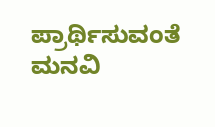ಪ್ರಾರ್ಥಿಸುವಂತೆ ಮನವಿ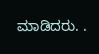ಮಾಡಿದರು. .